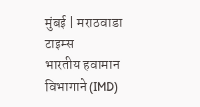मुंबई | मराठवाडा टाइम्स
भारतीय हवामान विभागाने (IMD)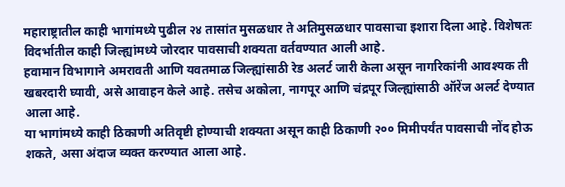महाराष्ट्रातील काही भागांमध्ये पुढील २४ तासांत मुसळधार ते अतिमुसळधार पावसाचा इशारा दिला आहे. विशेषतः विदर्भातील काही जिल्ह्यांमध्ये जोरदार पावसाची शक्यता वर्तवण्यात आली आहे.
हवामान विभागाने अमरावती आणि यवतमाळ जिल्ह्यांसाठी रेड अलर्ट जारी केला असून नागरिकांनी आवश्यक ती खबरदारी घ्यावी, असे आवाहन केले आहे. तसेच अकोला, नागपूर आणि चंद्रपूर जिल्ह्यांसाठी ऑरेंज अलर्ट देण्यात आला आहे.
या भागांमध्ये काही ठिकाणी अतिवृष्टी होण्याची शक्यता असून काही ठिकाणी २०० मिमीपर्यंत पावसाची नोंद होऊ शकते, असा अंदाज व्यक्त करण्यात आला आहे.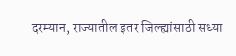दरम्यान, राज्यातील इतर जिल्ह्यांसाठी सध्या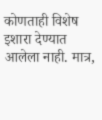कोणताही विशेष इशारा देण्यात आलेला नाही. मात्र,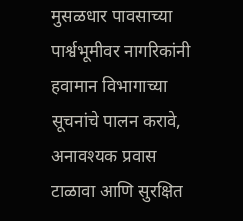मुसळधार पावसाच्या पार्श्वभूमीवर नागरिकांनी हवामान विभागाच्या सूचनांचे पालन करावे, अनावश्यक प्रवास टाळावा आणि सुरक्षित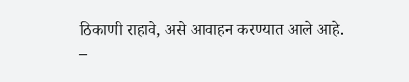ठिकाणी राहावे, असे आवाहन करण्यात आले आहे.
–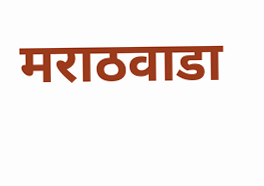मराठवाडा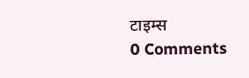टाइम्स
0 Comments